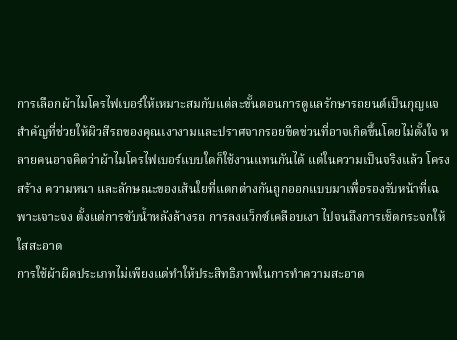การเลือกผ้าไมโครไฟเบอร์ให้เหมาะสมกับแต่ละขั้นตอนการดูแลรักษารถยนต์เป็นกุญแจสำคัญที่ช่วยให้ผิวสีรถของคุณเงางามและปราศจากรอยขีดข่วนที่อาจเกิดขึ้นโดยไม่ตั้งใจ หลายคนอาจคิดว่าผ้าไมโครไฟเบอร์แบบใดก็ใช้งานแทนกันได้ แต่ในความเป็นจริงแล้ว โครงสร้าง ความหนา และลักษณะของเส้นใยที่แตกต่างกันถูกออกแบบมาเพื่อรองรับหน้าที่เฉพาะเจาะจง ตั้งแต่การซับน้ำหลังล้างรถ การลงแว็กซ์เคลือบเงา ไปจนถึงการเช็ดกระจกให้ใสสะอาด
การใช้ผ้าผิดประเภทไม่เพียงแต่ทำให้ประสิทธิภาพในการทำความสะอาด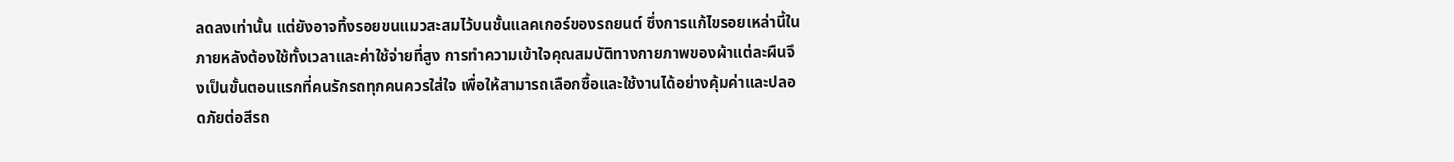ลดลงเท่านั้น แต่ยังอาจทิ้งรอยขนแมวสะสมไว้บนชั้นแลคเกอร์ของรถยนต์ ซึ่งการแก้ไขรอยเหล่านี้ในภายหลังต้องใช้ทั้งเวลาและค่าใช้จ่ายที่สูง การทำความเข้าใจคุณสมบัติทางกายภาพของผ้าแต่ละผืนจึงเป็นขั้นตอนแรกที่คนรักรถทุกคนควรใส่ใจ เพื่อให้สามารถเลือกซื้อและใช้งานได้อย่างคุ้มค่าและปลอดภัยต่อสีรถ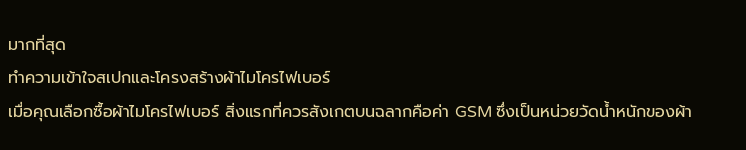มากที่สุด
ทำความเข้าใจสเปกและโครงสร้างผ้าไมโครไฟเบอร์
เมื่อคุณเลือกซื้อผ้าไมโครไฟเบอร์ สิ่งแรกที่ควรสังเกตบนฉลากคือค่า GSM ซึ่งเป็นหน่วยวัดน้ำหนักของผ้า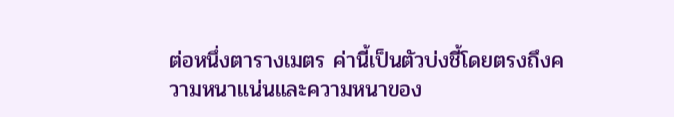ต่อหนึ่งตารางเมตร ค่านี้เป็นตัวบ่งชี้โดยตรงถึงความหนาแน่นและความหนาของ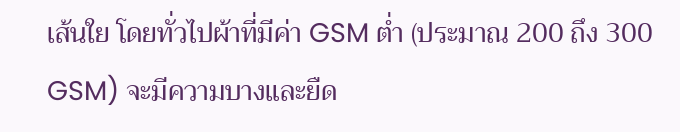เส้นใย โดยทั่วไปผ้าที่มีค่า GSM ต่ำ (ประมาณ 200 ถึง 300 GSM) จะมีความบางและยืด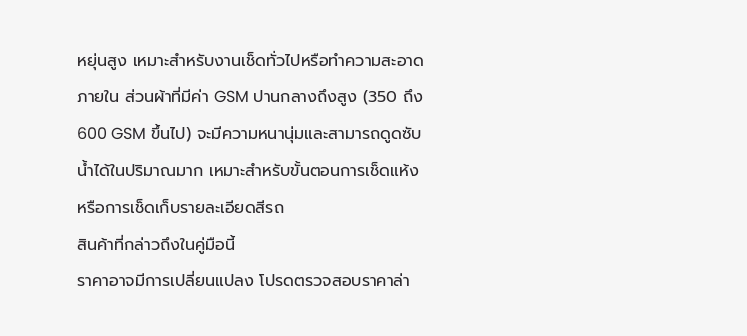หยุ่นสูง เหมาะสำหรับงานเช็ดทั่วไปหรือทำความสะอาดภายใน ส่วนผ้าที่มีค่า GSM ปานกลางถึงสูง (350 ถึง 600 GSM ขึ้นไป) จะมีความหนานุ่มและสามารถดูดซับน้ำได้ในปริมาณมาก เหมาะสำหรับขั้นตอนการเช็ดแห้งหรือการเช็ดเก็บรายละเอียดสีรถ
สินค้าที่กล่าวถึงในคู่มือนี้
ราคาอาจมีการเปลี่ยนแปลง โปรดตรวจสอบราคาล่า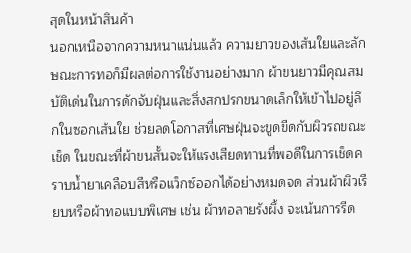สุดในหน้าสินค้า
นอกเหนือจากความหนาแน่นแล้ว ความยาวของเส้นใยและลักษณะการทอก็มีผลต่อการใช้งานอย่างมาก ผ้าขนยาวมีคุณสมบัติเด่นในการดักจับฝุ่นและสิ่งสกปรกขนาดเล็กให้เข้าไปอยู่ลึกในซอกเส้นใย ช่วยลดโอกาสที่เศษฝุ่นจะขูดขีดกับผิวรถขณะเช็ด ในขณะที่ผ้าขนสั้นจะให้แรงเสียดทานที่พอดีในการเช็ดคราบน้ำยาเคลือบสีหรือแว็กซ์ออกได้อย่างหมดจด ส่วนผ้าผิวเรียบหรือผ้าทอแบบพิเศษ เช่น ผ้าทอลายรังผึ้ง จะเน้นการรีด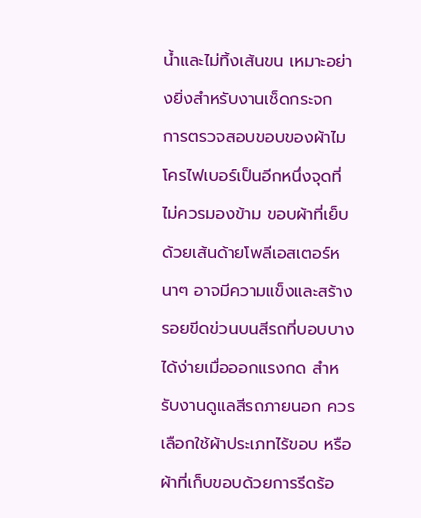น้ำและไม่ทิ้งเส้นขน เหมาะอย่างยิ่งสำหรับงานเช็ดกระจก
การตรวจสอบขอบของผ้าไมโครไฟเบอร์เป็นอีกหนึ่งจุดที่ไม่ควรมองข้าม ขอบผ้าที่เย็บด้วยเส้นด้ายโพลีเอสเตอร์หนาๆ อาจมีความแข็งและสร้างรอยขีดข่วนบนสีรถที่บอบบางได้ง่ายเมื่อออกแรงกด สำหรับงานดูแลสีรถภายนอก ควรเลือกใช้ผ้าประเภทไร้ขอบ หรือผ้าที่เก็บขอบด้วยการรีดร้อ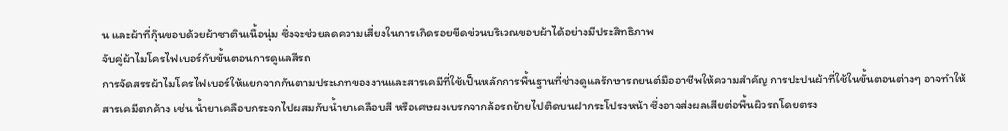น และผ้าที่กุ๊นขอบด้วยผ้าซาตินเนื้อนุ่ม ซึ่งจะช่วยลดความเสี่ยงในการเกิดรอยขีดข่วนบริเวณขอบผ้าได้อย่างมีประสิทธิภาพ
จับคู่ผ้าไมโครไฟเบอร์กับขั้นตอนการดูแลสีรถ
การจัดสรรผ้าไมโครไฟเบอร์ให้แยกจากกันตามประเภทของงานและสารเคมีที่ใช้เป็นหลักการพื้นฐานที่ช่างดูแลรักษารถยนต์มืออาชีพให้ความสำคัญ การปะปนผ้าที่ใช้ในขั้นตอนต่างๆ อาจทำให้สารเคมีตกค้าง เช่น น้ำยาเคลือบกระจกไปผสมกับน้ำยาเคลือบสี หรือเศษผงเบรกจากล้อรถย้ายไปติดบนฝากระโปรงหน้า ซึ่งอาจส่งผลเสียต่อพื้นผิวรถโดยตรง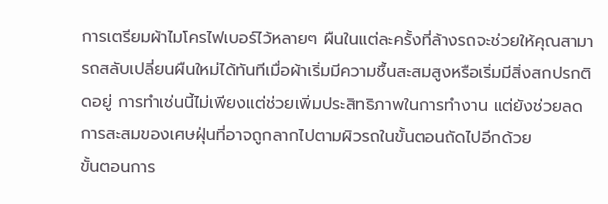การเตรียมผ้าไมโครไฟเบอร์ไว้หลายๆ ผืนในแต่ละครั้งที่ล้างรถจะช่วยให้คุณสามารถสลับเปลี่ยนผืนใหม่ได้ทันทีเมื่อผ้าเริ่มมีความชื้นสะสมสูงหรือเริ่มมีสิ่งสกปรกติดอยู่ การทำเช่นนี้ไม่เพียงแต่ช่วยเพิ่มประสิทธิภาพในการทำงาน แต่ยังช่วยลดการสะสมของเศษฝุ่นที่อาจถูกลากไปตามผิวรถในขั้นตอนถัดไปอีกด้วย
ขั้นตอนการ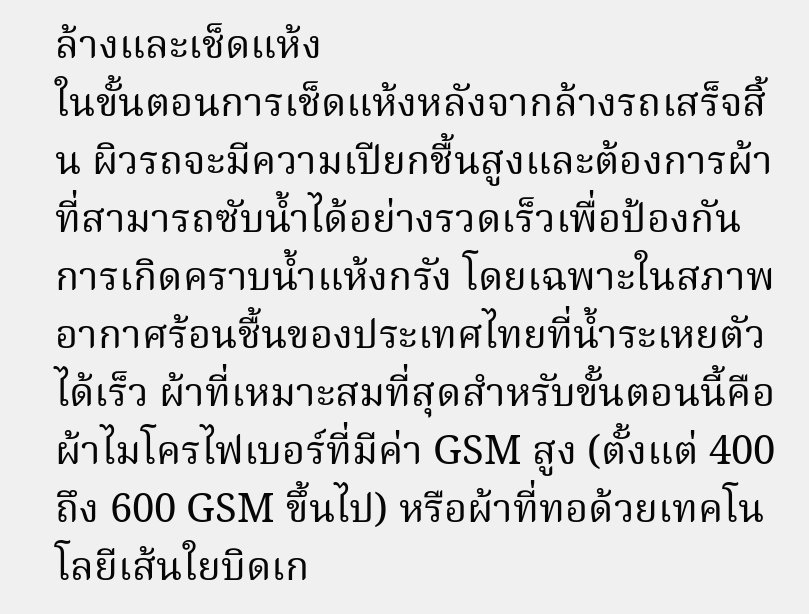ล้างและเช็ดแห้ง
ในขั้นตอนการเช็ดแห้งหลังจากล้างรถเสร็จสิ้น ผิวรถจะมีความเปียกชื้นสูงและต้องการผ้าที่สามารถซับน้ำได้อย่างรวดเร็วเพื่อป้องกันการเกิดคราบน้ำแห้งกรัง โดยเฉพาะในสภาพอากาศร้อนชื้นของประเทศไทยที่น้ำระเหยตัวได้เร็ว ผ้าที่เหมาะสมที่สุดสำหรับขั้นตอนนี้คือผ้าไมโครไฟเบอร์ที่มีค่า GSM สูง (ตั้งแต่ 400 ถึง 600 GSM ขึ้นไป) หรือผ้าที่ทอด้วยเทคโนโลยีเส้นใยบิดเก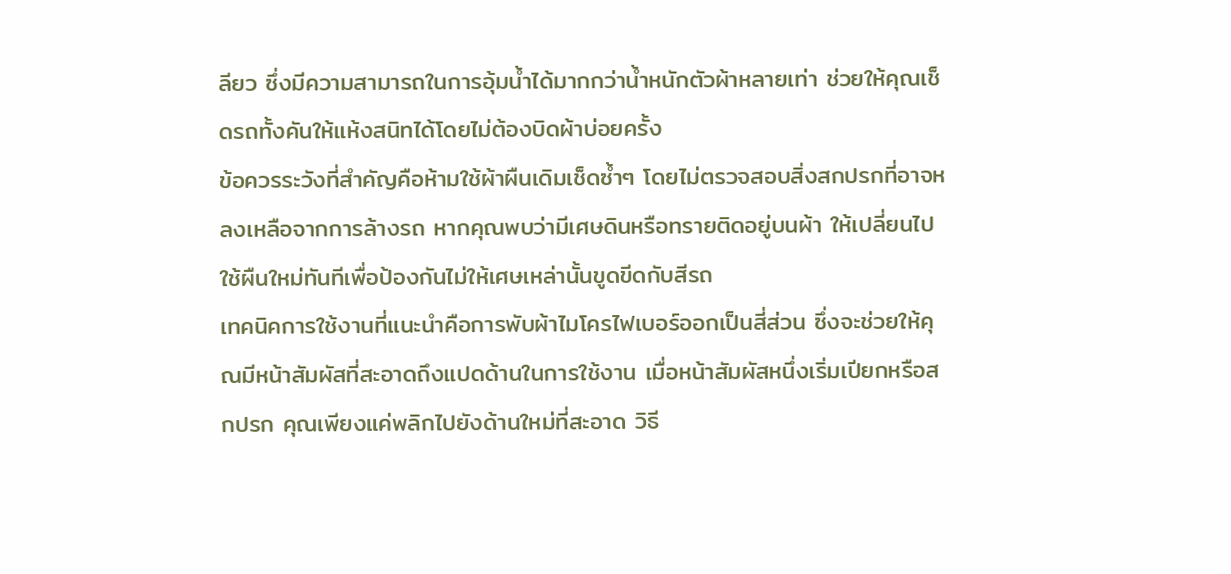ลียว ซึ่งมีความสามารถในการอุ้มน้ำได้มากกว่าน้ำหนักตัวผ้าหลายเท่า ช่วยให้คุณเช็ดรถทั้งคันให้แห้งสนิทได้โดยไม่ต้องบิดผ้าบ่อยครั้ง
ข้อควรระวังที่สำคัญคือห้ามใช้ผ้าผืนเดิมเช็ดซ้ำๆ โดยไม่ตรวจสอบสิ่งสกปรกที่อาจหลงเหลือจากการล้างรถ หากคุณพบว่ามีเศษดินหรือทรายติดอยู่บนผ้า ให้เปลี่ยนไปใช้ผืนใหม่ทันทีเพื่อป้องกันไม่ให้เศษเหล่านั้นขูดขีดกับสีรถ
เทคนิคการใช้งานที่แนะนำคือการพับผ้าไมโครไฟเบอร์ออกเป็นสี่ส่วน ซึ่งจะช่วยให้คุณมีหน้าสัมผัสที่สะอาดถึงแปดด้านในการใช้งาน เมื่อหน้าสัมผัสหนึ่งเริ่มเปียกหรือสกปรก คุณเพียงแค่พลิกไปยังด้านใหม่ที่สะอาด วิธี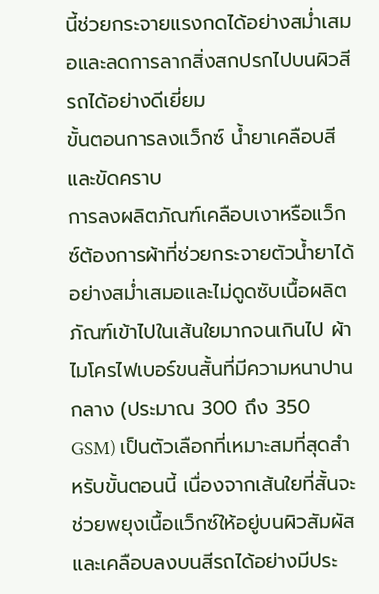นี้ช่วยกระจายแรงกดได้อย่างสม่ำเสมอและลดการลากสิ่งสกปรกไปบนผิวสีรถได้อย่างดีเยี่ยม
ขั้นตอนการลงแว็กซ์ น้ำยาเคลือบสี และขัดคราบ
การลงผลิตภัณฑ์เคลือบเงาหรือแว็กซ์ต้องการผ้าที่ช่วยกระจายตัวน้ำยาได้อย่างสม่ำเสมอและไม่ดูดซับเนื้อผลิตภัณฑ์เข้าไปในเส้นใยมากจนเกินไป ผ้าไมโครไฟเบอร์ขนสั้นที่มีความหนาปานกลาง (ประมาณ 300 ถึง 350 GSM) เป็นตัวเลือกที่เหมาะสมที่สุดสำหรับขั้นตอนนี้ เนื่องจากเส้นใยที่สั้นจะช่วยพยุงเนื้อแว็กซ์ให้อยู่บนผิวสัมผัสและเคลือบลงบนสีรถได้อย่างมีประ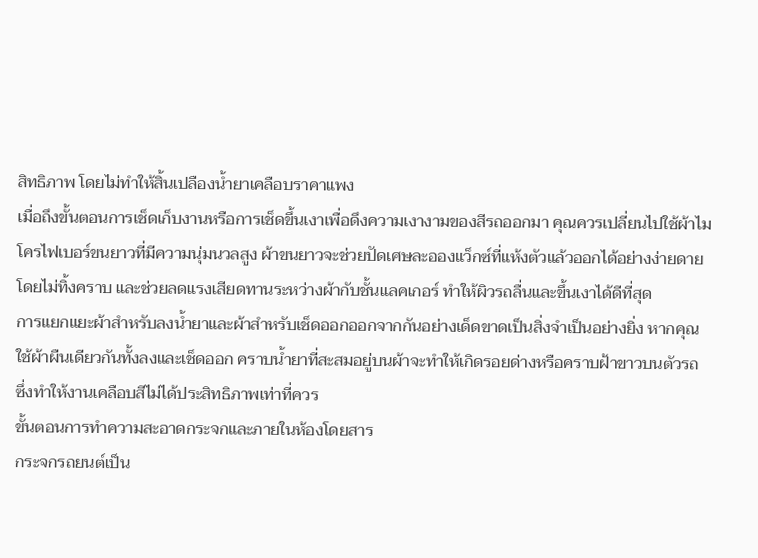สิทธิภาพ โดยไม่ทำให้สิ้นเปลืองน้ำยาเคลือบราคาแพง
เมื่อถึงขั้นตอนการเช็ดเก็บงานหรือการเช็ดขึ้นเงาเพื่อดึงความเงางามของสีรถออกมา คุณควรเปลี่ยนไปใช้ผ้าไมโครไฟเบอร์ขนยาวที่มีความนุ่มนวลสูง ผ้าขนยาวจะช่วยปัดเศษละอองแว็กซ์ที่แห้งตัวแล้วออกได้อย่างง่ายดายโดยไม่ทิ้งคราบ และช่วยลดแรงเสียดทานระหว่างผ้ากับชั้นแลคเกอร์ ทำให้ผิวรถลื่นและขึ้นเงาได้ดีที่สุด
การแยกแยะผ้าสำหรับลงน้ำยาและผ้าสำหรับเช็ดออกออกจากกันอย่างเด็ดขาดเป็นสิ่งจำเป็นอย่างยิ่ง หากคุณใช้ผ้าผืนเดียวกันทั้งลงและเช็ดออก คราบน้ำยาที่สะสมอยู่บนผ้าจะทำให้เกิดรอยด่างหรือคราบฝ้าขาวบนตัวรถ ซึ่งทำให้งานเคลือบสีไม่ได้ประสิทธิภาพเท่าที่ควร
ขั้นตอนการทำความสะอาดกระจกและภายในห้องโดยสาร
กระจกรถยนต์เป็น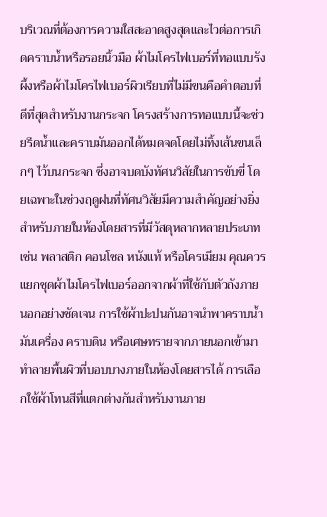บริเวณที่ต้องการความใสสะอาดสูงสุดและไวต่อการเกิดคราบน้ำหรือรอยนิ้วมือ ผ้าไมโครไฟเบอร์ที่ทอแบบรังผึ้งหรือผ้าไมโครไฟเบอร์ผิวเรียบที่ไม่มีขนคือคำตอบที่ดีที่สุดสำหรับงานกระจก โครงสร้างการทอแบบนี้จะช่วยรีดน้ำและคราบมันออกได้หมดจดโดยไม่ทิ้งเส้นขนเล็กๆ ไว้บนกระจก ซึ่งอาจบดบังทัศนวิสัยในการขับขี่ โดยเฉพาะในช่วงฤดูฝนที่ทัศนวิสัยมีความสำคัญอย่างยิ่ง
สำหรับภายในห้องโดยสารที่มีวัสดุหลากหลายประเภท เช่น พลาสติก คอนโซล หนังแท้ หรือโครเมียม คุณควรแยกชุดผ้าไมโครไฟเบอร์ออกจากผ้าที่ใช้กับตัวถังภายนอกอย่างชัดเจน การใช้ผ้าปะปนกันอาจนำพาคราบน้ำมันเครื่อง คราบดิน หรือเศษทรายจากภายนอกเข้ามาทำลายพื้นผิวที่บอบบางภายในห้องโดยสารได้ การเลือกใช้ผ้าโทนสีที่แตกต่างกันสำหรับงานภาย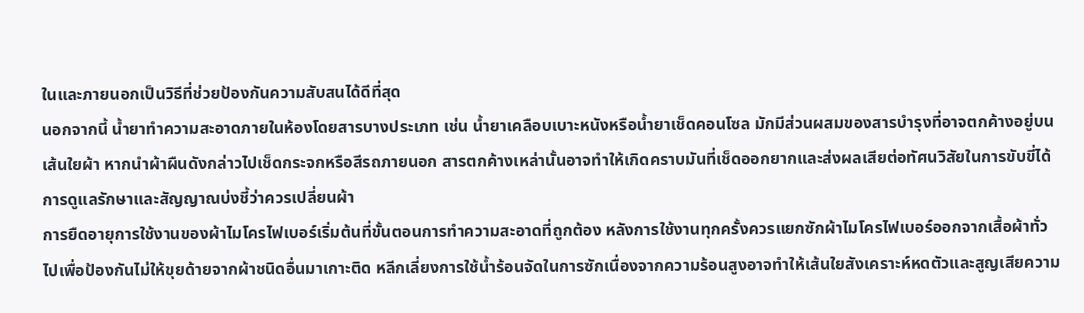ในและภายนอกเป็นวิธีที่ช่วยป้องกันความสับสนได้ดีที่สุด
นอกจากนี้ น้ำยาทำความสะอาดภายในห้องโดยสารบางประเภท เช่น น้ำยาเคลือบเบาะหนังหรือน้ำยาเช็ดคอนโซล มักมีส่วนผสมของสารบำรุงที่อาจตกค้างอยู่บนเส้นใยผ้า หากนำผ้าผืนดังกล่าวไปเช็ดกระจกหรือสีรถภายนอก สารตกค้างเหล่านั้นอาจทำให้เกิดคราบมันที่เช็ดออกยากและส่งผลเสียต่อทัศนวิสัยในการขับขี่ได้
การดูแลรักษาและสัญญาณบ่งชี้ว่าควรเปลี่ยนผ้า
การยืดอายุการใช้งานของผ้าไมโครไฟเบอร์เริ่มต้นที่ขั้นตอนการทำความสะอาดที่ถูกต้อง หลังการใช้งานทุกครั้งควรแยกซักผ้าไมโครไฟเบอร์ออกจากเสื้อผ้าทั่วไปเพื่อป้องกันไม่ให้ขุยด้ายจากผ้าชนิดอื่นมาเกาะติด หลีกเลี่ยงการใช้น้ำร้อนจัดในการซักเนื่องจากความร้อนสูงอาจทำให้เส้นใยสังเคราะห์หดตัวและสูญเสียความ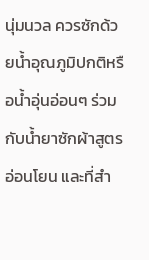นุ่มนวล ควรซักด้วยน้ำอุณภูมิปกติหรือน้ำอุ่นอ่อนๆ ร่วมกับน้ำยาซักผ้าสูตรอ่อนโยน และที่สำ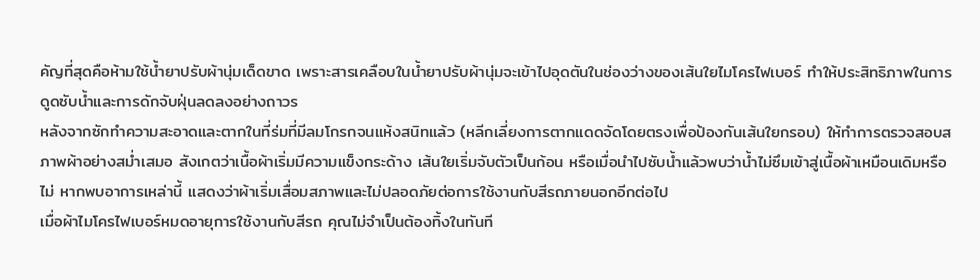คัญที่สุดคือห้ามใช้น้ำยาปรับผ้านุ่มเด็ดขาด เพราะสารเคลือบในน้ำยาปรับผ้านุ่มจะเข้าไปอุดตันในช่องว่างของเส้นใยไมโครไฟเบอร์ ทำให้ประสิทธิภาพในการดูดซับน้ำและการดักจับฝุ่นลดลงอย่างถาวร
หลังจากซักทำความสะอาดและตากในที่ร่มที่มีลมโกรกจนแห้งสนิทแล้ว (หลีกเลี่ยงการตากแดดจัดโดยตรงเพื่อป้องกันเส้นใยกรอบ) ให้ทำการตรวจสอบสภาพผ้าอย่างสม่ำเสมอ สังเกตว่าเนื้อผ้าเริ่มมีความแข็งกระด้าง เส้นใยเริ่มจับตัวเป็นก้อน หรือเมื่อนำไปซับน้ำแล้วพบว่าน้ำไม่ซึมเข้าสู่เนื้อผ้าเหมือนเดิมหรือไม่ หากพบอาการเหล่านี้ แสดงว่าผ้าเริ่มเสื่อมสภาพและไม่ปลอดภัยต่อการใช้งานกับสีรถภายนอกอีกต่อไป
เมื่อผ้าไมโครไฟเบอร์หมดอายุการใช้งานกับสีรถ คุณไม่จำเป็นต้องทิ้งในทันที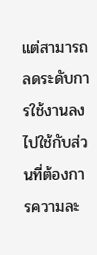แต่สามารถลดระดับการใช้งานลงไปใช้กับส่วนที่ต้องการความละ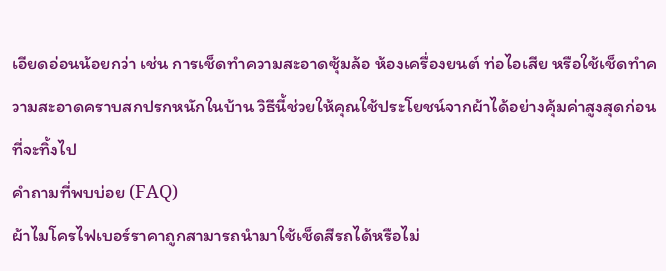เอียดอ่อนน้อยกว่า เช่น การเช็ดทำความสะอาดซุ้มล้อ ห้องเครื่องยนต์ ท่อไอเสีย หรือใช้เช็ดทำความสะอาดคราบสกปรกหนักในบ้าน วิธีนี้ช่วยให้คุณใช้ประโยชน์จากผ้าได้อย่างคุ้มค่าสูงสุดก่อนที่จะทิ้งไป
คำถามที่พบบ่อย (FAQ)
ผ้าไมโครไฟเบอร์ราคาถูกสามารถนำมาใช้เช็ดสีรถได้หรือไม่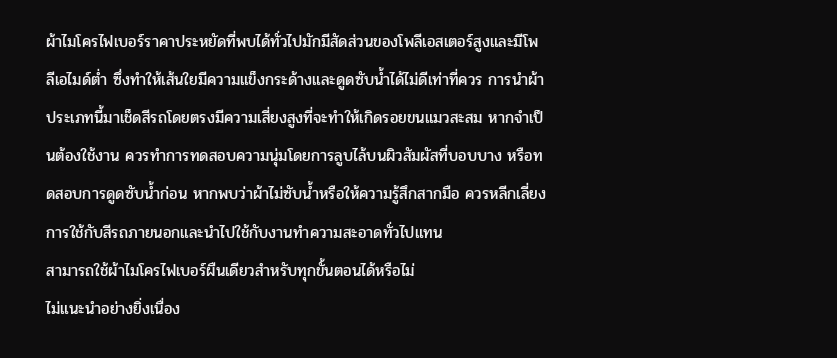ผ้าไมโครไฟเบอร์ราคาประหยัดที่พบได้ทั่วไปมักมีสัดส่วนของโพลีเอสเตอร์สูงและมีโพลีเอไมด์ต่ำ ซึ่งทำให้เส้นใยมีความแข็งกระด้างและดูดซับน้ำได้ไม่ดีเท่าที่ควร การนำผ้าประเภทนี้มาเช็ดสีรถโดยตรงมีความเสี่ยงสูงที่จะทำให้เกิดรอยขนแมวสะสม หากจำเป็นต้องใช้งาน ควรทำการทดสอบความนุ่มโดยการลูบไล้บนผิวสัมผัสที่บอบบาง หรือทดสอบการดูดซับน้ำก่อน หากพบว่าผ้าไม่ซับน้ำหรือให้ความรู้สึกสากมือ ควรหลีกเลี่ยงการใช้กับสีรถภายนอกและนำไปใช้กับงานทำความสะอาดทั่วไปแทน
สามารถใช้ผ้าไมโครไฟเบอร์ผืนเดียวสำหรับทุกขั้นตอนได้หรือไม่
ไม่แนะนำอย่างยิ่งเนื่อง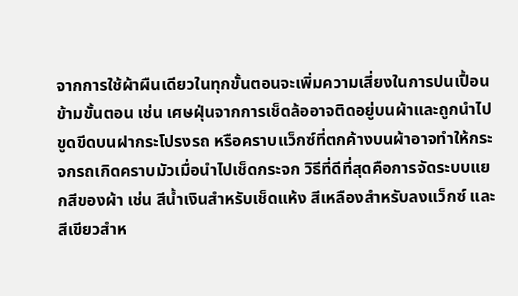จากการใช้ผ้าผืนเดียวในทุกขั้นตอนจะเพิ่มความเสี่ยงในการปนเปื้อนข้ามขั้นตอน เช่น เศษฝุ่นจากการเช็ดล้ออาจติดอยู่บนผ้าและถูกนำไปขูดขีดบนฝากระโปรงรถ หรือคราบแว็กซ์ที่ตกค้างบนผ้าอาจทำให้กระจกรถเกิดคราบมัวเมื่อนำไปเช็ดกระจก วิธีที่ดีที่สุดคือการจัดระบบแยกสีของผ้า เช่น สีน้ำเงินสำหรับเช็ดแห้ง สีเหลืองสำหรับลงแว็กซ์ และสีเขียวสำห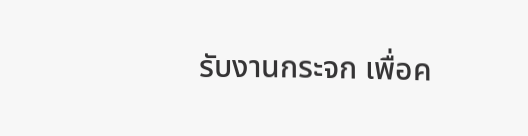รับงานกระจก เพื่อค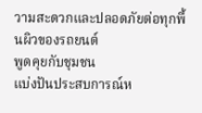วามสะดวกและปลอดภัยต่อทุกพื้นผิวของรถยนต์
พูดคุยกับชุมชน
แบ่งปันประสบการณ์ห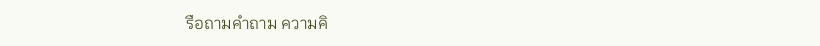รือถามคำถาม ความคิ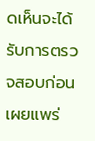ดเห็นจะได้รับการตรวจสอบก่อนเผยแพร่